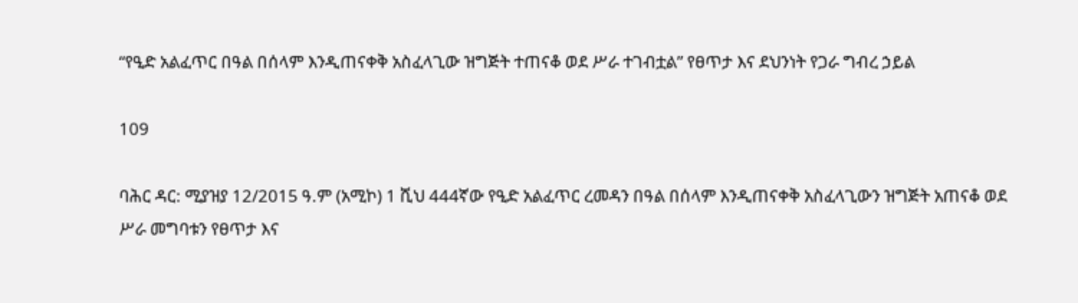“የዒድ አልፈጥር በዓል በሰላም እንዲጠናቀቅ አስፈላጊው ዝግጅት ተጠናቆ ወደ ሥራ ተገብቷል” የፀጥታ እና ደህንነት የጋራ ግብረ ኃይል

109

ባሕር ዳር: ሚያዝያ 12/2015 ዓ.ም (አሚኮ) 1 ሺህ 444ኛው የዒድ አልፈጥር ረመዳን በዓል በሰላም እንዲጠናቀቅ አስፈላጊውን ዝግጅት አጠናቆ ወደ ሥራ መግባቱን የፀጥታ እና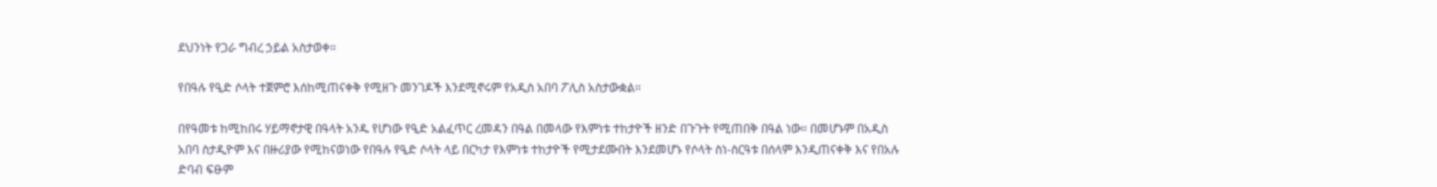ደህንነት የጋራ ግብረ ኃይል አስታወቀ።

የበዓሉ የዒድ ሶላት ተጀምሮ እሰከሚጠናቀቅ የሚዘጉ መንገዶች እንደሚኖሩም የአዲስ አበባ ፖሊስ አስታውቋል።

በየዓመቱ ከሚከበሩ ሃይማኖታዊ በዓላት አንዱ የሆነው የዒድ አልፈጥር ረመዳን በዓል በመላው የእምነቱ ተከታዮች ዘንድ በጉጉት የሚጠበቅ በዓል ነው። በመሆኑም በአዲስ አበባ ስታዲዮም እና በዙሪያው የሚከናወነው የበዓሉ የዒድ ሶላት ላይ በርካታ የእምነቱ ተከታዮች የሚታደሙበት እንደመሆኑ የሶላት ስነ-ስርዓቱ በሰላም እንዲጠናቀቅ እና የበአሉ ድባብ ፍፁም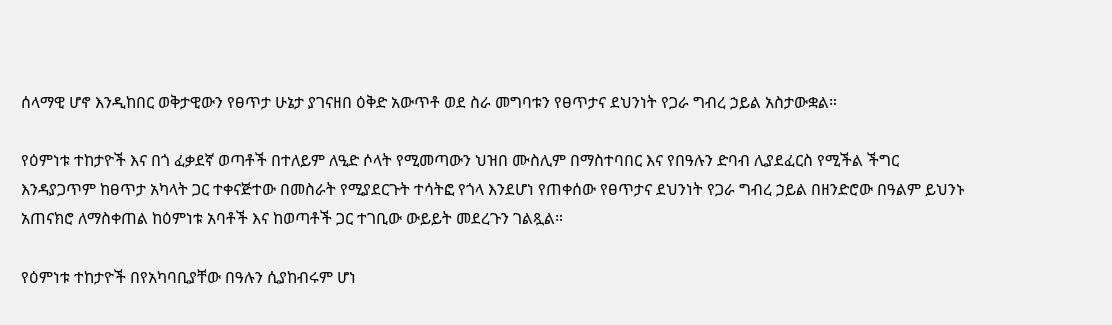ሰላማዊ ሆኖ እንዲከበር ወቅታዊውን የፀጥታ ሁኔታ ያገናዘበ ዕቅድ አውጥቶ ወደ ስራ መግባቱን የፀጥታና ደህንነት የጋራ ግብረ ኃይል አስታውቋል።

የዕምነቱ ተከታዮች እና በጎ ፈቃደኛ ወጣቶች በተለይም ለዒድ ሶላት የሚመጣውን ህዝበ ሙስሊም በማስተባበር እና የበዓሉን ድባብ ሊያደፈርስ የሚችል ችግር እንዳያጋጥም ከፀጥታ አካላት ጋር ተቀናጅተው በመስራት የሚያደርጉት ተሳትፎ የጎላ እንደሆነ የጠቀሰው የፀጥታና ደህንነት የጋራ ግብረ ኃይል በዘንድሮው በዓልም ይህንኑ አጠናክሮ ለማስቀጠል ከዕምነቱ አባቶች እና ከወጣቶች ጋር ተገቢው ውይይት መደረጉን ገልጿል።

የዕምነቱ ተከታዮች በየአካባቢያቸው በዓሉን ሲያከብሩም ሆነ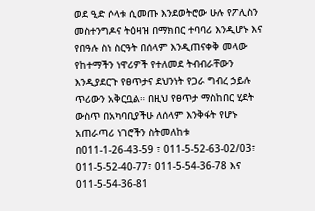ወደ ዒድ ሶላቱ ሲመጡ እንደወትሮው ሁሉ የፖሊስን መስተንግዶና ትዕዛዝ በማክበር ተባባሪ እንዲሆኑ እና የበዓሉ ስነ ስርዓት በሰላም እንዲጠናቀቅ መላው የከተማችን ነዋሪዎች የተለመደ ትብብራቸውን እንዲያደርጉ የፀጥታና ደህንነት የጋራ ግብረ ኃይሉ ጥሪውን አቅርቧል። በዚህ የፀጥታ ማስከበር ሂደት ውስጥ በአካባቢያችሁ ለሰላም እንቅፋት የሆኑ አጠራጣሪ ነገሮችን ስትመለከቱ በ011-1-26-43-59 ፣ 011-5-52-63-02/03፣ 011-5-52-40-77፣ 011-5-54-36-78 እና 011-5-54-36-81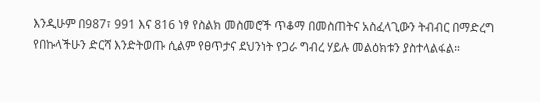እንዲሁም በ987፣ 991 እና 816 ነፃ የስልክ መስመሮች ጥቆማ በመስጠትና አስፈላጊውን ትብብር በማድረግ የበኩላችሁን ድርሻ እንድትወጡ ሲልም የፀጥታና ደህንነት የጋራ ግብረ ሃይሉ መልዕክቱን ያስተላልፋል።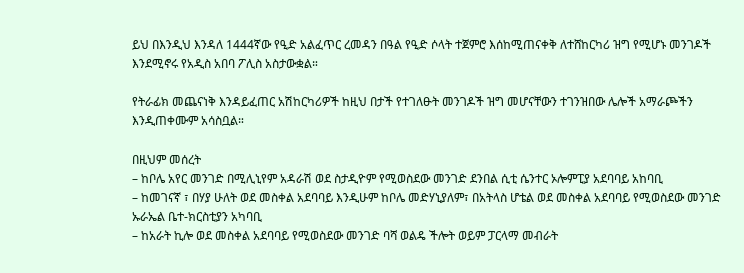ይህ በእንዲህ እንዳለ 1444ኛው የዒድ አልፈጥር ረመዳን በዓል የዒድ ሶላት ተጀምሮ እሰከሚጠናቀቅ ለተሸከርካሪ ዝግ የሚሆኑ መንገዶች እንደሚኖሩ የአዲስ አበባ ፖሊስ አስታውቋል።

የትራፊክ መጨናነቅ እንዳይፈጠር አሽከርካሪዎች ከዚህ በታች የተገለፁት መንገዶች ዝግ መሆናቸውን ተገንዝበው ሌሎች አማራጮችን እንዲጠቀሙም አሳስቧል።

በዚህም መሰረት
– ከቦሌ አየር መንገድ በሚሊኒየም አዳራሽ ወደ ስታዲዮም የሚወስደው መንገድ ደንበል ሲቲ ሴንተር ኦሎምፒያ አደባባይ አከባቢ
– ከመገናኛ ፣ በሃያ ሁለት ወደ መስቀል አደባባይ እንዲሁም ከቦሌ መድሃኒያለም፣ በአትላስ ሆቴል ወደ መስቀል አደባባይ የሚወስደው መንገድ ኡራኤል ቤተ-ክርስቲያን አካባቢ
– ከአራት ኪሎ ወደ መስቀል አደባባይ የሚወስደው መንገድ ባሻ ወልዴ ችሎት ወይም ፓርላማ መብራት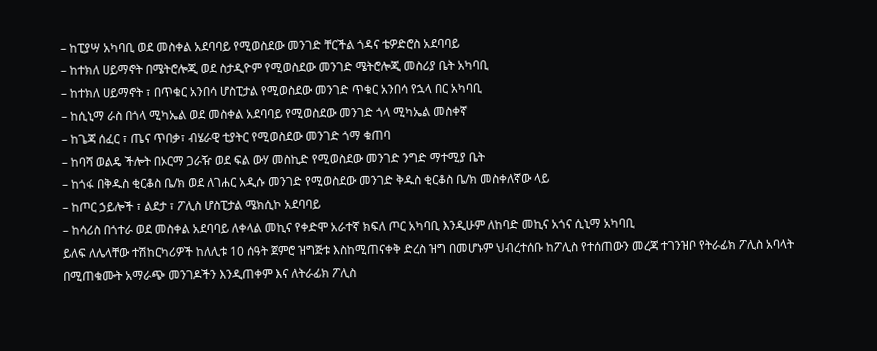– ከፒያሣ አካባቢ ወደ መስቀል አደባባይ የሚወስደው መንገድ ቸርችል ጎዳና ቴዎድሮስ አደባባይ
– ከተክለ ሀይማኖት በሜትሮሎጂ ወደ ስታዲዮም የሚወስደው መንገድ ሜትሮሎጂ መስሪያ ቤት አካባቢ
– ከተክለ ሀይማኖት ፣ በጥቁር አንበሳ ሆስፒታል የሚወስደው መንገድ ጥቁር አንበሳ የኋላ በር አካባቢ
– ከሲኒማ ራስ በጎላ ሚካኤል ወደ መስቀል አደባባይ የሚወስደው መንገድ ጎላ ሚካኤል መስቀኛ
– ከጌጃ ሰፈር ፣ ጤና ጥበቃ፣ ብሄራዊ ቲያትር የሚወስደው መንገድ ጎማ ቁጠባ
– ከባሻ ወልዴ ችሎት በኦርማ ጋራዥ ወደ ፍል ውሃ መስኪድ የሚወስደው መንገድ ንግድ ማተሚያ ቤት
– ከጎፋ በቅዱስ ቂርቆስ ቤ/ክ ወደ ለገሐር አዲሱ መንገድ የሚወስደው መንገድ ቅዱስ ቂርቆስ ቤ/ክ መስቀለኛው ላይ
– ከጦር ኃይሎች ፣ ልደታ ፣ ፖሊስ ሆስፒታል ሜክሲኮ አደባባይ
– ከሳሪስ በጎተራ ወደ መስቀል አደባባይ ለቀላል መኪና የቀድሞ አራተኛ ክፍለ ጦር አካባቢ እንዲሁም ለከባድ መኪና አጎና ሲኒማ አካባቢ
ይለፍ ለሌላቸው ተሽከርካሪዎች ከለሊቱ 10 ሰዓት ጀምሮ ዝግጅቱ እስከሚጠናቀቅ ድረስ ዝግ በመሆኑም ህብረተሰቡ ከፖሊስ የተሰጠውን መረጃ ተገንዝቦ የትራፊክ ፖሊስ አባላት በሚጠቁሙት አማራጭ መንገዶችን እንዲጠቀም እና ለትራፊክ ፖሊስ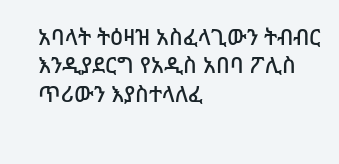አባላት ትዕዛዝ አስፈላጊውን ትብብር እንዲያደርግ የአዲስ አበባ ፖሊስ ጥሪውን እያስተላለፈ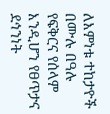ለእምነቱ ተከታዮች በሙሉ በዓሉ የፍቅርና የሰላም እንዲሆን የፀጥታና ደኅንነት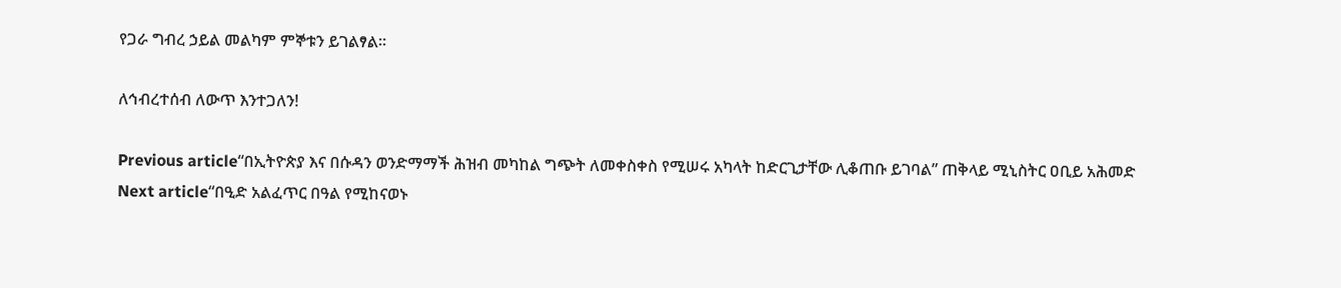የጋራ ግብረ ኃይል መልካም ምኞቱን ይገልፃል።

ለኅብረተሰብ ለውጥ እንተጋለን!

Previous article“በኢትዮጵያ እና በሱዳን ወንድማማች ሕዝብ መካከል ግጭት ለመቀስቀስ የሚሠሩ አካላት ከድርጊታቸው ሊቆጠቡ ይገባል” ጠቅላይ ሚኒስትር ዐቢይ አሕመድ
Next article“በዒድ አልፈጥር በዓል የሚከናወኑ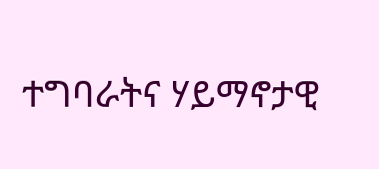ተግባራትና ሃይማኖታዊ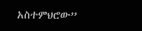አስተምህሮው”